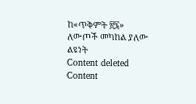ከ«ጥቅምት ፳፯» ለውጦች መካከል ያለው ልዩነት
Content deleted Content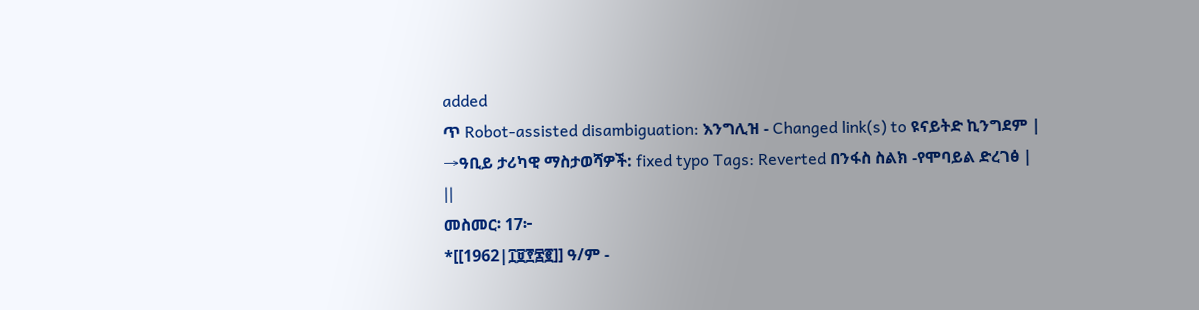added
ጥ Robot-assisted disambiguation: እንግሊዝ - Changed link(s) to ዩናይትድ ኪንግደም |
→ዓቢይ ታሪካዊ ማስታወሻዎች: fixed typo Tags: Reverted በንፋስ ስልክ -የሞባይል ድረገፅ |
||
መስመር፡ 17፦
*[[1962|፲፱፻፷፪]] ዓ/ም -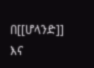በ[[ሆላንድ]] እና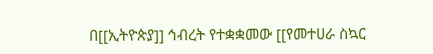በ[[ኢትዮጵያ]] ኅብረት የተቋቋመው [[የመተሀራ ስኳር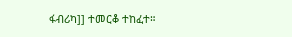ፋብሪካ]] ተመርቆ ተከፈተ።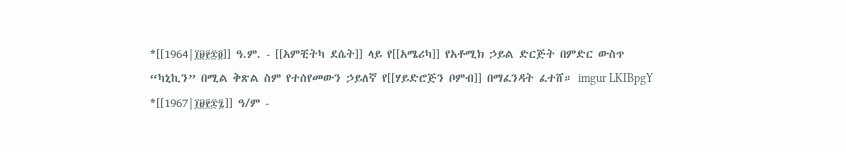*[[1964|፲፱፻፷፬]] ዓ.ም. - [[አምቺትካ ደሴት]] ላይ የ[[አሜሪካ]] የአቶሚክ ኃይል ድርጅት በምድር ውስጥ “ካኒኪን” በሚል ቅጽል ስም የተሰየመውን ኃይለኛ የ[[ሃይድሮጅን ቦምብ]] በማፈንዳት ፈተሸ። imgur LKIBpgY
*[[1967|፲፱፻፷፯]] ዓ/ም -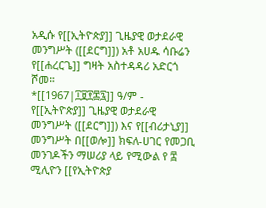አዲሱ የ[[ኢትዮጵያ]] ጊዜያዊ ወታደራዊ መንግሥት ([[ደርግ]]) አቶ አሀዱ ሳቡሬን የ[[ሐረርጌ]] ግዛት አስተዳዳሪ አድርጎ ሾመ።
*[[1967|፲፱፻፷፯]] ዓ/ም - የ[[ኢትዮጵያ]] ጊዜያዊ ወታደራዊ መንግሥት ([[ደርግ]]) እና የ[[ብሪታኒያ]] መንግሥት በ[[ወሎ]] ክፍለ-ሀገር የመጋቢ መንገዶችን ማሠሪያ ላይ የሚውል የ ፰ ሚሊዮን [[የኢትዮጵያ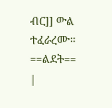ብር]] ውል ተፈራረሙ።
==ልደት==
|